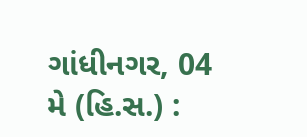ગાંધીનગર, 04 મે (હિ.સ.) :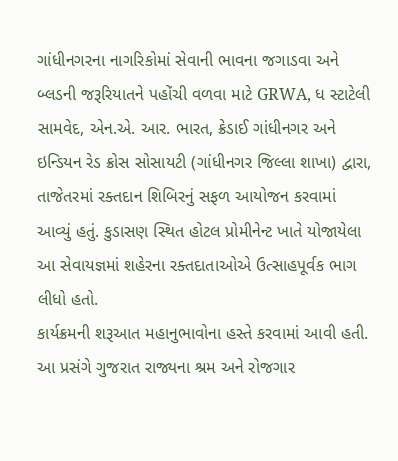ગાંધીનગરના નાગરિકોમાં સેવાની ભાવના જગાડવા અને બ્લડની જરૂરિયાતને પહોંચી વળવા માટે GRWA, ધ સ્ટાટેલી સામવેદ, એન.એ. આર. ભારત, ક્રેડાઈ ગાંધીનગર અને ઇન્ડિયન રેડ ક્રોસ સોસાયટી (ગાંધીનગર જિલ્લા શાખા) દ્વારા, તાજેતરમાં રક્તદાન શિબિરનું સફળ આયોજન કરવામાં આવ્યું હતું. કુડાસણ સ્થિત હોટલ પ્રોમીનેન્ટ ખાતે યોજાયેલા આ સેવાયજ્ઞમાં શહેરના રક્તદાતાઓએ ઉત્સાહપૂર્વક ભાગ લીધો હતો.
કાર્યક્રમની શરૂઆત મહાનુભાવોના હસ્તે કરવામાં આવી હતી. આ પ્રસંગે ગુજરાત રાજ્યના શ્રમ અને રોજગાર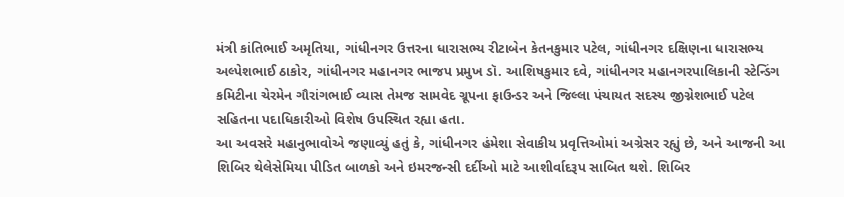મંત્રી કાંતિભાઈ અમૃતિયા, ગાંધીનગર ઉત્તરના ધારાસભ્ય રીટાબેન કેતનકુમાર પટેલ, ગાંધીનગર દક્ષિણના ધારાસભ્ય અલ્પેશભાઈ ઠાકોર, ગાંધીનગર મહાનગર ભાજપ પ્રમુખ ડૉ. આશિષકુમાર દવે, ગાંધીનગર મહાનગરપાલિકાની સ્ટેન્ડિંગ કમિટીના ચેરમેન ગૌરાંગભાઈ વ્યાસ તેમજ સામવેદ ગ્રૂપના ફાઉન્ડર અને જિલ્લા પંચાયત સદસ્ય જીગ્નેશભાઈ પટેલ સહિતના પદાધિકારીઓ વિશેષ ઉપસ્થિત રહ્યા હતા.
આ અવસરે મહાનુભાવોએ જણાવ્યું હતું કે, ગાંધીનગર હંમેશા સેવાકીય પ્રવૃત્તિઓમાં અગ્રેસર રહ્યું છે, અને આજની આ શિબિર થેલેસેમિયા પીડિત બાળકો અને ઇમરજન્સી દર્દીઓ માટે આશીર્વાદરૂપ સાબિત થશે. શિબિર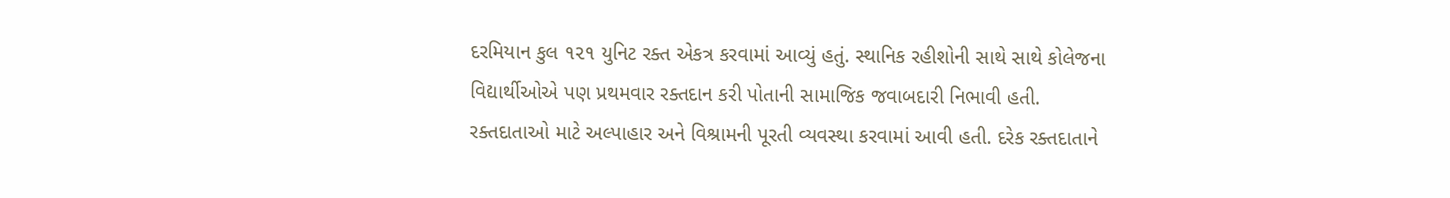દરમિયાન કુલ ૧૨૧ યુનિટ રક્ત એકત્ર કરવામાં આવ્યું હતું. સ્થાનિક રહીશોની સાથે સાથે કોલેજના વિદ્યાર્થીઓએ પણ પ્રથમવાર રક્તદાન કરી પોતાની સામાજિક જવાબદારી નિભાવી હતી.
રક્તદાતાઓ માટે અલ્પાહાર અને વિશ્રામની પૂરતી વ્યવસ્થા કરવામાં આવી હતી. દરેક રક્તદાતાને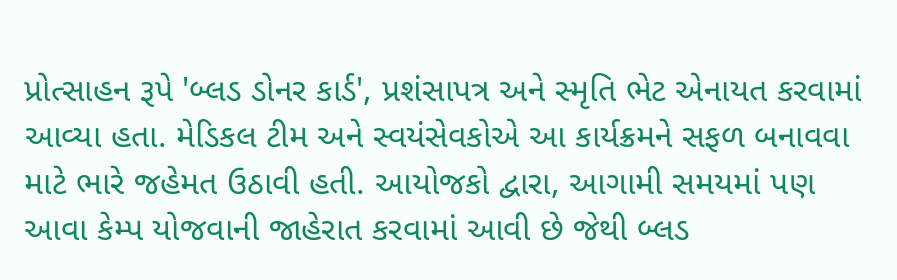પ્રોત્સાહન રૂપે 'બ્લડ ડોનર કાર્ડ', પ્રશંસાપત્ર અને સ્મૃતિ ભેટ એનાયત કરવામાં આવ્યા હતા. મેડિકલ ટીમ અને સ્વયંસેવકોએ આ કાર્યક્રમને સફળ બનાવવા માટે ભારે જહેમત ઉઠાવી હતી. આયોજકો દ્વારા, આગામી સમયમાં પણ આવા કેમ્પ યોજવાની જાહેરાત કરવામાં આવી છે જેથી બ્લડ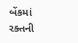બેંકમાં રક્તની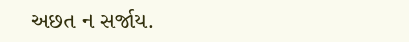અછત ન સર્જાય.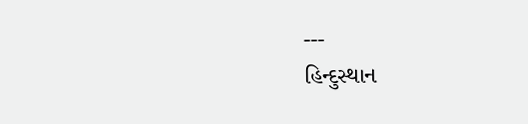---
હિન્દુસ્થાન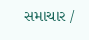સમાચાર /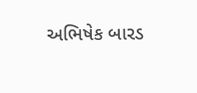અભિષેક બારડ